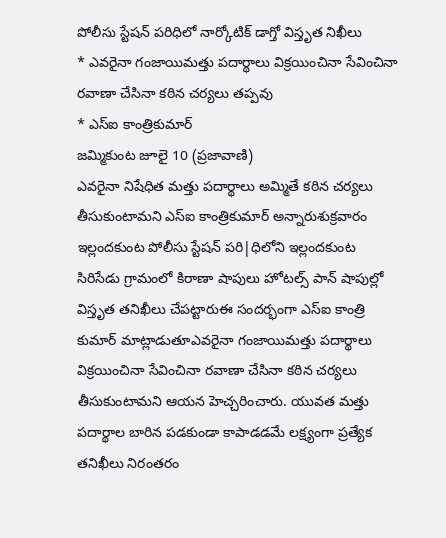పోలీసు స్టేషన్ పరిధిలో నార్కోటిక్ డాగ్తో విస్తృత నిఖీలు
* ఎవరైనా గంజాయిమత్తు పదార్థాలు విక్రయించినా సేవించినా రవాణా చేసినా కఠిన చర్యలు తప్పవు
* ఎస్ఐ కాంత్రికుమార్
జమ్మికుంట జూలై 10 (ప్రజావాణి)
ఎవరైనా నిషేధిత మత్తు పదార్థాలు అమ్మితే కఠిన చర్యలు తీసుకుంటామని ఎస్ఐ కాంత్రికుమార్ అన్నారుశుక్రవారం ఇల్లందకుంట పోలీసు స్టేషన్ పరి|ధిలోని ఇల్లందకుంట సిరిసేడు గ్రామంలో కిరాణా షాపులు హోటల్స్ పాన్ షాపుల్లో విస్తృత తనిఖీలు చేపట్టారుఈ సందర్భంగా ఎస్ఐ కాంత్రి కుమార్ మాట్లాడుతూఎవరైనా గంజాయిమత్తు పదార్థాలు విక్రయించినా సేవించినా రవాణా చేసినా కఠిన చర్యలు తీసుకుంటామని ఆయన హెచ్చరించారు. యువత మత్తు పదార్థాల బారిన పడకుండా కాపాడడమే లక్ష్యంగా ప్రత్యేక తనిఖీలు నిరంతరం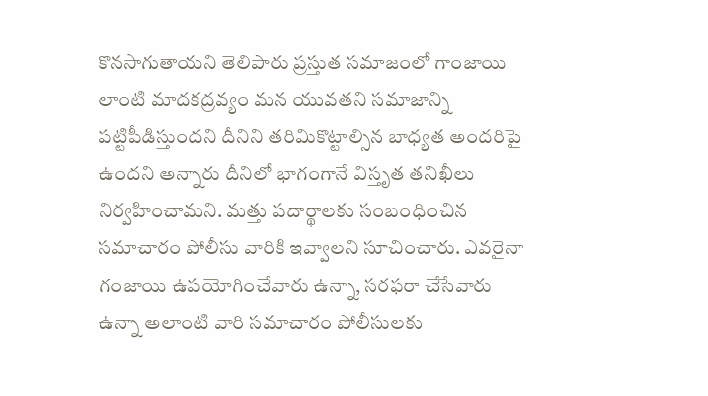కొనసాగుతాయని తెలిపారు ప్రస్తుత సమాజంలో గాంజాయి లాంటి మాదకద్రవ్యం మన యువతని సమాజాన్ని పట్టిపీడిస్తుందని దీనిని తరిమికొట్టాల్సిన బాధ్యత అందరిపై ఉందని అన్నారు దీనిలో భాగంగానే విస్తృత తనిఖీలు నిర్వహించామని. మత్తు పదార్థాలకు సంబంధించిన సమాచారం పోలీసు వారికి ఇవ్వాలని సూచించారు. ఎవరైనా గంజాయి ఉపయోగించేవారు ఉన్నా, సరఫరా చేసేవారు ఉన్నా అలాంటి వారి సమాచారం పోలీసులకు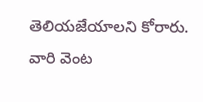తెలియజేయాలని కోరారు. వారి వెంట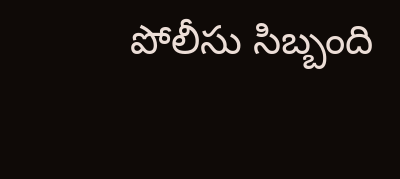పోలీసు సిబ్బంది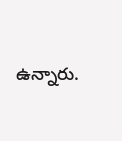ఉన్నారు.